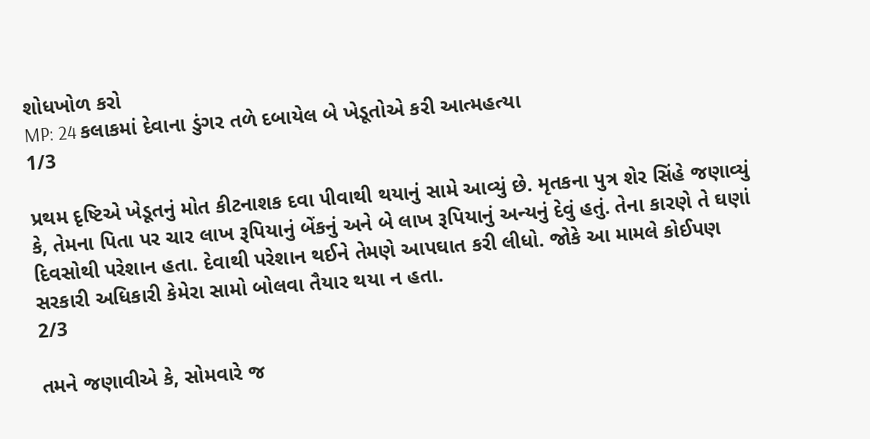શોધખોળ કરો
MP: 24 કલાકમાં દેવાના ડુંગર તળે દબાયેલ બે ખેડૂતોએ કરી આત્મહત્યા
1/3

પ્રથમ દૃષ્ટિએ ખેડૂતનું મોત કીટનાશક દવા પીવાથી થયાનું સામે આવ્યું છે. મૃતકના પુત્ર શેર સિંહે જણાવ્યું કે, તેમના પિતા પર ચાર લાખ રૂપિયાનું બેંકનું અને બે લાખ રૂપિયાનું અન્યનું દેવું હતું. તેના કારણે તે ઘણાં દિવસોથી પરેશાન હતા. દેવાથી પરેશાન થઈને તેમણે આપઘાત કરી લીધો. જોકે આ મામલે કોઈપણ સરકારી અધિકારી કેમેરા સામો બોલવા તૈયાર થયા ન હતા.
2/3

તમને જણાવીએ કે, સોમવારે જ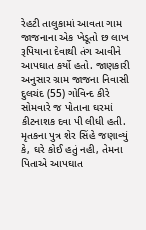રેહટી તાલુકામાં આવતા ગામ જાજનાના એક ખેડૂતો છ લાખ રૂપિયાના દેવાથી તંગ આવીને આપઘાત કર્યો હતો. જાણકારી અનુસાર ગ્રામ જાજના નિવાસી દુલચંદ (55) ગોવિન્દ કીરે સોમવારે જ પોતાના ઘરમાં કીટનાશક દવા પી લીધી હતી. મૃતકના પુત્ર શેર સિંહે જણાવ્યું કે, ઘરે કોઈ હતું નહી, તેમના પિતાએ આપઘાત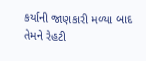કર્યાની જાણકારી મળ્યા બાદ તેમને રેહટી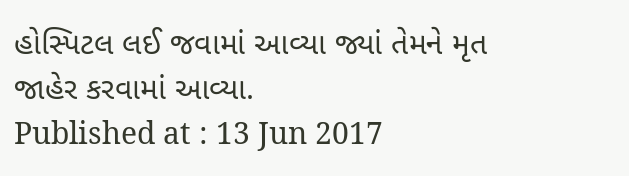હોસ્પિટલ લઈ જવામાં આવ્યા જ્યાં તેમને મૃત જાહેર કરવામાં આવ્યા.
Published at : 13 Jun 2017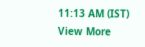11:13 AM (IST)
View More